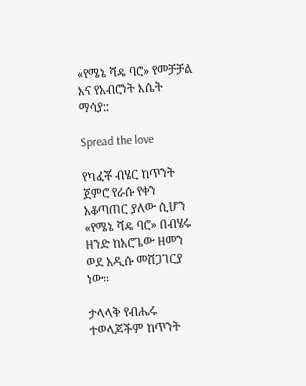«የሜኔ ሻዴ ባሮ» የመቻቻል እና የአብሮነት እሴት ማሳያ::

Spread the love

የካፈቾ ብሄር ከጥንት ጀምሮ የራሱ የቀን አቆጣጠር ያለው ሲሆን «የሜኔ ሻዴ ባሮ» በብሄሩ ዘንድ ከአሮጌው ዘመን ወደ አዲሱ መሸጋገርያ ነው።

ታላላቅ የብሔሩ ተወላጆችም ከጥንት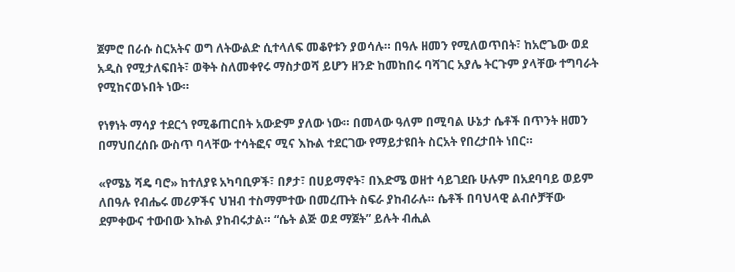ጀምሮ በራሱ ስርአትና ወግ ለትውልድ ሲተላለፍ መቆየቱን ያወሳሉ። በዓሉ ዘመን የሚለወጥበት፣ ከአሮጌው ወደ አዲስ የሚታለፍበት፣ ወቅት ስለመቀየሩ ማስታወሻ ይሆን ዘንድ ከመከበሩ ባሻገር አያሌ ትርጉም ያላቸው ተግባራት የሚከናወኑበት ነው።

የነፃነት ማሳያ ተደርጎ የሚቆጠርበት አውድም ያለው ነው። በመላው ዓለም በሚባል ሁኔታ ሴቶች በጥንት ዘመን በማህበረሰቡ ውስጥ ባላቸው ተሳትፎና ሚና እኩል ተደርገው የማይታዩበት ስርአት የበረታበት ነበር።

«የሜኔ ሻዴ ባሮ» ከተለያዩ አካባቢዎች፣ በፆታ፣ በሀይማኖት፣ በእድሜ ወዘተ ሳይገደቡ ሁሉም በአደባባይ ወይም ለበዓሉ የብሔሩ መሪዎችና ህዝብ ተስማምተው በመረጡት ስፍራ ያከብራሉ። ሴቶች በባህላዊ ልብሶቻቸው ደምቀውና ተውበው እኩል ያከብሩታል። “ሴት ልጅ ወደ ማጀት” ይሉት ብሒል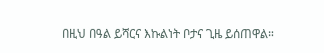በዚህ በዓል ይሻርና እኩልነት ቦታና ጊዜ ይሰጠዋል።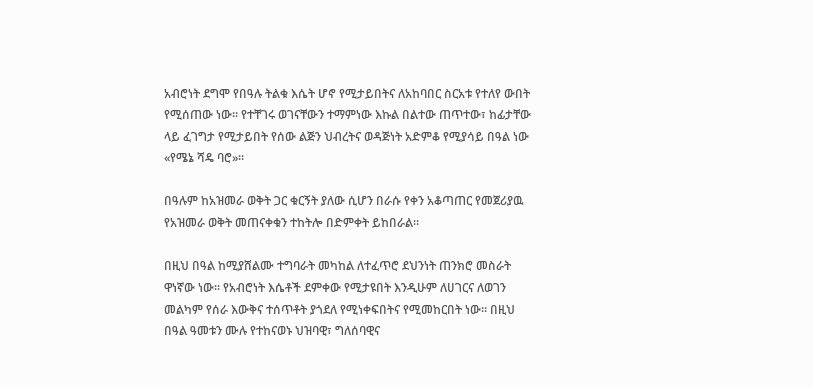አብሮነት ደግሞ የበዓሉ ትልቁ እሴት ሆኖ የሚታይበትና ለአከባበር ስርአቱ የተለየ ውበት የሚሰጠው ነው። የተቸገሩ ወገናቸውን ተማምነው እኩል በልተው ጠጥተው፣ ከፊታቸው ላይ ፈገግታ የሚታይበት የሰው ልጅን ህብረትና ወዳጅነት አድምቆ የሚያሳይ በዓል ነው «የሜኔ ሻዴ ባሮ»።

በዓሉም ከአዝመራ ወቅት ጋር ቁርኝት ያለው ሲሆን በራሱ የቀን አቆጣጠር የመጀሪያዉ የአዝመራ ወቅት መጠናቀቁን ተከትሎ በድምቀት ይከበራል።

በዚህ በዓል ከሚያሸልሙ ተግባራት መካከል ለተፈጥሮ ደህንነት ጠንክሮ መስራት ዋነኛው ነው። የአብሮነት እሴቶች ደምቀው የሚታዩበት እንዲሁም ለሀገርና ለወገን መልካም የሰራ እውቅና ተሰጥቶት ያጎደለ የሚነቀፍበትና የሚመከርበት ነው። በዚህ በዓል ዓመቱን ሙሉ የተከናወኑ ህዝባዊ፣ ግለሰባዊና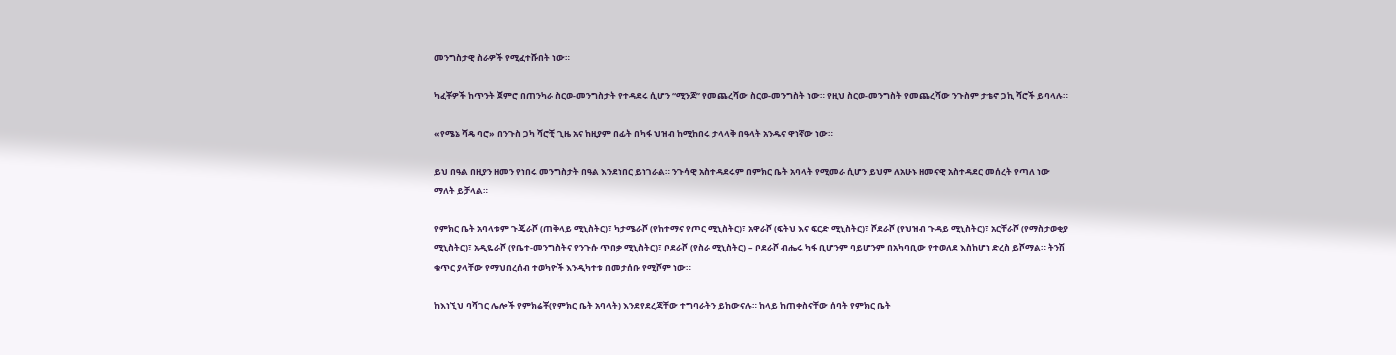መንግስታዊ ስራዎች የሚፈተሹበት ነው።

ካፈቾዎች ከጥንት ጀምሮ በጠንካራ ስርወ-መንግስታት የተዳደሩ ሲሆን “ሚንጆ” የመጨረሻው ስርወ-መንግስት ነው። የዚህ ስርወ-መንግስት የመጨረሻው ንጉስም ታቴኖ ጋኪ ሻሮች ይባላሉ።

«የሜኔ ሻዴ ባሮ» በንጉስ ጋካ ሻሮቺ ጊዜ አና ከዚያም በፊት በካፋ ህዝብ ከሚከበሩ ታላላቅ በዓላት አንዱና ዋነኛው ነው።

ይህ በዓል በዚያን ዘመን የነበሩ መንግስታት በዓል እንደነበር ይነገራል። ንጉሳዊ አስተዳደሩም በምክር ቤት አባላት የሚመራ ሲሆን ይህም ለአሁኑ ዘመናዊ አስተዳደር መሰረት የጣለ ነው ማለት ይቻላል።

የምክር ቤት አባላቱም ጉጄራሾ (ጠቅላይ ሚኒስትር)፣ ካታሜራሾ (የከተማና የጦር ሚኒስትር)፣ አዋራሾ (ፍትህ እና ፍርድ ሚኒስትር)፣ ሾደራሾ (የህዝብ ጉዳይ ሚኒስትር)፣ አርቸራሾ (የማስታወቂያ ሚኒስትር)፣ አዲዬራሾ (የቤተ-መንግስትና የንጉሱ ጥበቃ ሚኒስትር)፣ ቦደራሾ (የስራ ሚኒስትር) – ቦደራሾ ብሔሩ ካፋ ቢሆንም ባይሆንም በአካባቢው የተወለደ እስከሆነ ድረስ ይሾማል። ትንሽ ቁጥር ያላቸው የማህበረሰብ ተወካዮች እንዲካተቱ በመታሰቡ የሚሾም ነው።

ከእነኚህ ባሻገር ሌሎች የምክሬቾ(የምክር ቤት አባላት) እንደየደረጃቸው ተግባራትን ይከውናሉ። ከላይ ከጠቀስናቸው ሰባት የምክር ቤት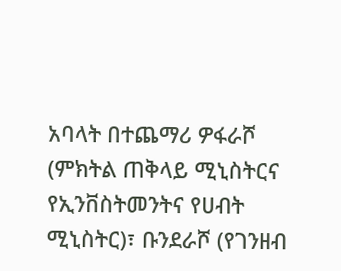አባላት በተጨማሪ ዎፋራሾ (ምክትል ጠቅላይ ሚኒስትርና የኢንቨስትመንትና የሀብት ሚኒስትር)፣ ቡንደራሾ (የገንዘብ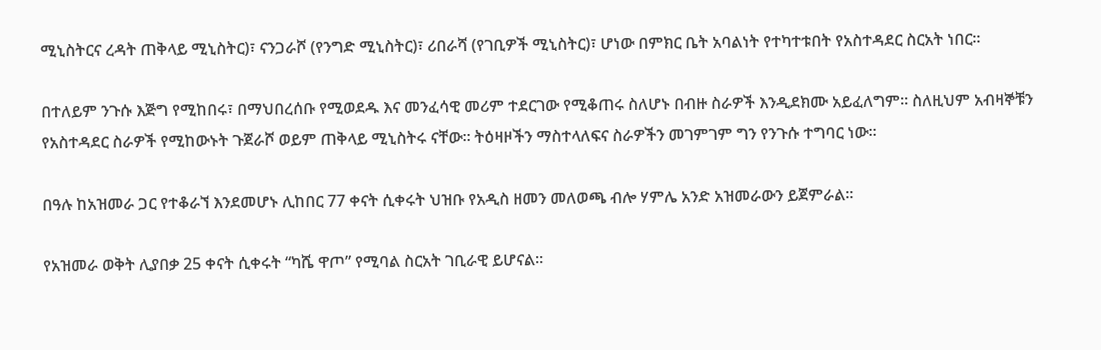ሚኒስትርና ረዳት ጠቅላይ ሚኒስትር)፣ ናንጋራሾ (የንግድ ሚኒስትር)፣ ሪበራሻ (የገቢዎች ሚኒስትር)፣ ሆነው በምክር ቤት አባልነት የተካተቱበት የአስተዳደር ስርአት ነበር።

በተለይም ንጉሱ እጅግ የሚከበሩ፣ በማህበረሰቡ የሚወደዱ እና መንፈሳዊ መሪም ተደርገው የሚቆጠሩ ስለሆኑ በብዙ ስራዎች እንዲደክሙ አይፈለግም። ስለዚህም አብዛኞቹን የአስተዳደር ስራዎች የሚከውኑት ጉጀራሾ ወይም ጠቅላይ ሚኒስትሩ ናቸው። ትዕዛዞችን ማስተላለፍና ስራዎችን መገምገም ግን የንጉሱ ተግባር ነው።

በዓሉ ከአዝመራ ጋር የተቆራኘ እንደመሆኑ ሊከበር 77 ቀናት ሲቀሩት ህዝቡ የአዲስ ዘመን መለወጫ ብሎ ሃምሌ አንድ አዝመራውን ይጀምራል።

የአዝመራ ወቅት ሊያበቃ 25 ቀናት ሲቀሩት “ካሼ ዋጦ” የሚባል ስርአት ገቢራዊ ይሆናል።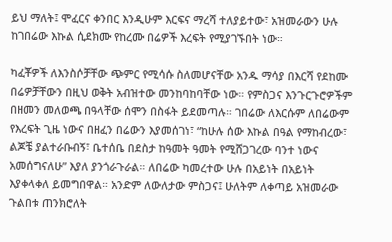ይህ ማለት፤ ሞፈርና ቀንበር እንዲሁም እርፍና ማረሻ ተለያይተው፣ አዝመራውን ሁሉ ከገበሬው እኩል ሲደክሙ የከረሙ በሬዎች እረፍት የሚያገኙበት ነው።

ካፈቾዎች ለእንስሶቻቸው ጭምር የሚሳሱ ስለመሆናቸው አንዱ ማሳያ በእርሻ የደከሙ በሬዎቻቸውን በዚህ ወቅት አብዝተው መንከባከባቸው ነው። የምስጋና እንጉርጉሮዎችም በዘመን መለወጫ በዓላቸው ሰሞን በስፋት ይደመጣሉ። ገበሬው ለእርሱም ለበሬውም የእረፍት ጊዜ ነውና በዘፈን በሬውን እያመሰገነ፣ “ከሁሉ ሰው እኩል በዓል የማከብረው፣ ልጆቼ ያልተራቡብኝ፣ ቤተሰቤ በደስታ ከዓመት ዓመት የሚሸጋገረው ባንተ ነውና አመሰግናለሁ” እያለ ያንጎራጉራል። ለበሬው ካመረተው ሁሉ በአይነት በአይነት እያቀላቀለ ይመግበዋል። አንድም ለውለታው ምስጋና፤ ሁለትም ለቀጣይ አዝመራው ጉልበቱ ጠንክሮለት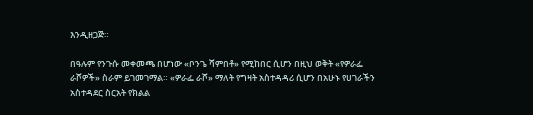እንዲዘጋጅ።

በዓሉም የንጉሱ መቀመጫ በሆነው «ቦንጌ ሻምበቶ» የሚከበር ሲሆን በዚህ ወቅት «የዎራፌ ራሾዎች» ስራም ይገመገማል። «ዎራፌ ራሾ» ማለት የግዛት አስተዳዳሪ ሲሆን በአሁኑ የሀገራችን አስተዳደር ስርአት የክልል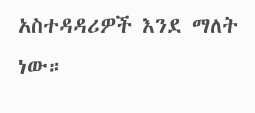አስተዳዳሪዎች እንደ ማለት ነው።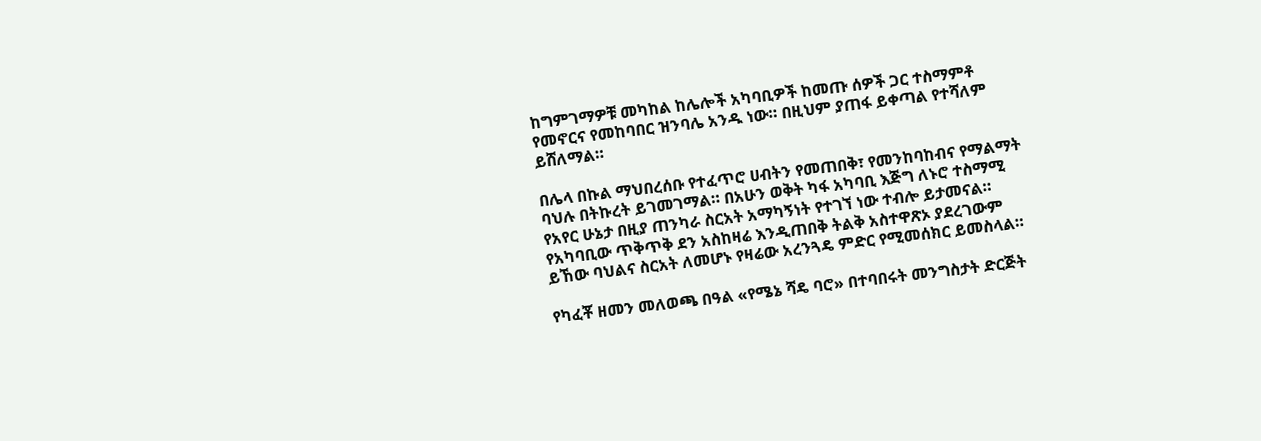ከግምገማዎቹ መካከል ከሌሎች አካባቢዎች ከመጡ ሰዎች ጋር ተስማምቶ የመኖርና የመከባበር ዝንባሌ አንዱ ነው። በዚህም ያጠፋ ይቀጣል የተሻለም ይሸለማል።

በሌላ በኩል ማህበረሰቡ የተፈጥሮ ሀብትን የመጠበቅ፣ የመንከባከብና የማልማት ባህሉ በትኩረት ይገመገማል። በአሁን ወቅት ካፋ አካባቢ እጅግ ለኑሮ ተስማሚ የአየር ሁኔታ በዚያ ጠንካራ ስርአት አማካኝነት የተገኘ ነው ተብሎ ይታመናል። የአካባቢው ጥቅጥቅ ደን አስከዛሬ እንዲጠበቅ ትልቅ አስተዋጽኦ ያደረገውም ይኸው ባህልና ስርአት ለመሆኑ የዛሬው አረንጓዴ ምድር የሚመሰክር ይመስላል።

የካፈቾ ዘመን መለወጫ በዓል «የሜኔ ሻዴ ባሮ» በተባበሩት መንግስታት ድርጅት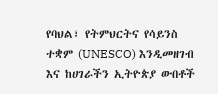የባህል፣ የትምህርትና የሳይንስ ተቋም (UNESCO) እንዲመዘገብ እና ከሀገራችን ኢትዮጵያ ውበቶች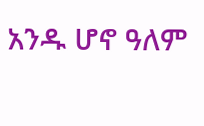አንዱ ሆኖ ዓለም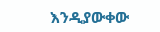እንዲያውቀው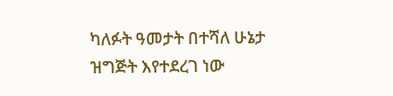ካለፉት ዓመታት በተሻለ ሁኔታ ዝግጅት እየተደረገ ነው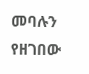መባሉን የዘገበው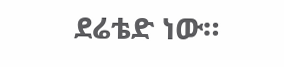ደሬቴድ ነው።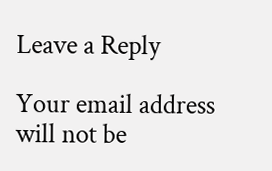Leave a Reply

Your email address will not be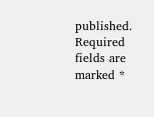published. Required fields are marked *